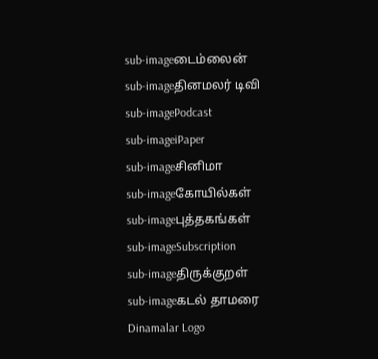sub-imageடைம்லைன்
sub-imageதினமலர் டிவி
sub-imagePodcast
sub-imageiPaper
sub-imageசினிமா
sub-imageகோயில்கள்
sub-imageபுத்தகங்கள்
sub-imageSubscription
sub-imageதிருக்குறள்
sub-imageகடல் தாமரை
Dinamalar Logo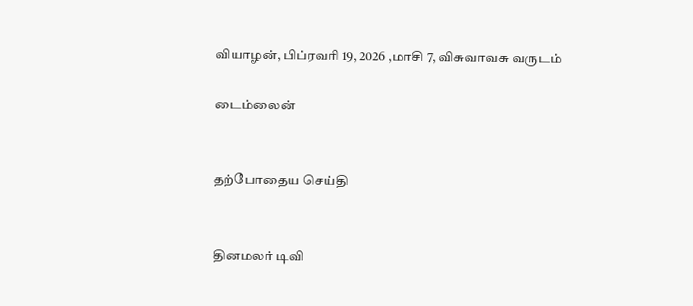வியாழன், பிப்ரவரி 19, 2026 ,மாசி 7, விசுவாவசு வருடம்

டைம்லைன்


தற்போதைய செய்தி


தினமலர் டிவி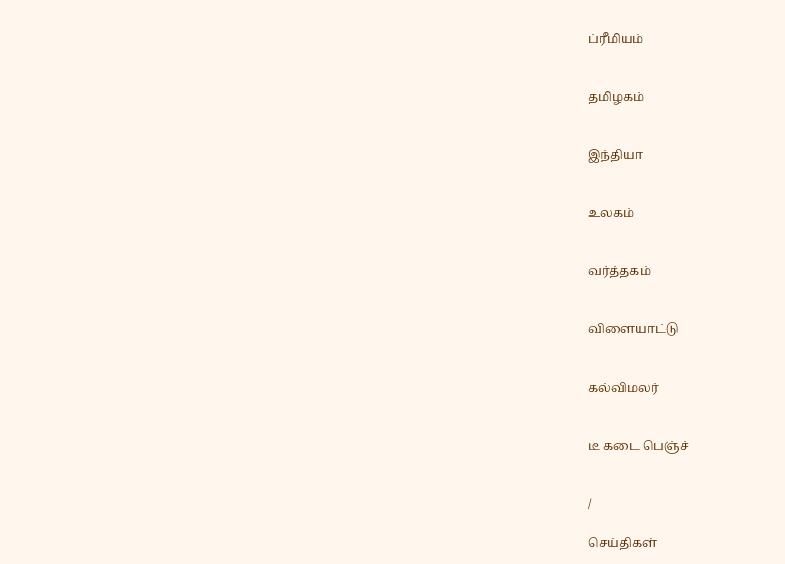ப்ரீமியம்


தமிழகம்


இந்தியா


உலகம்


வர்த்தகம்


விளையாட்டு


கல்விமலர்


டீ கடை பெஞ்ச்


/

செய்திகள்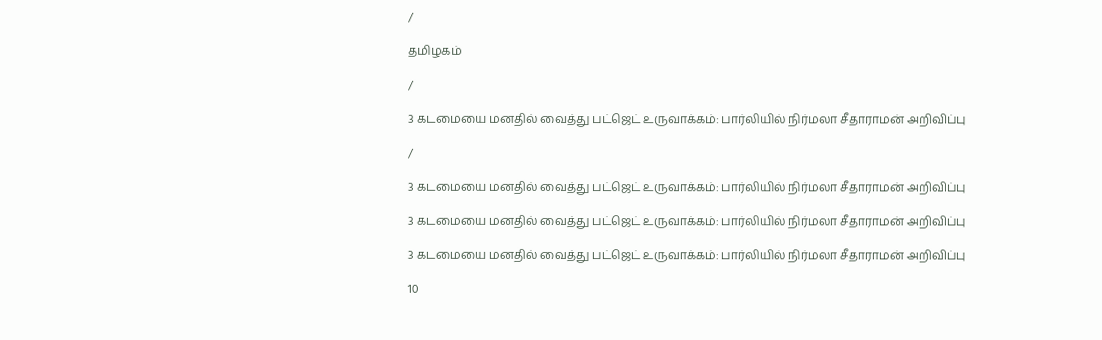/

தமிழகம்

/

3 கடமையை மனதில் வைத்து பட்ஜெட் உருவாக்கம்: பார்லியில் நிர்மலா சீதாராமன் அறிவிப்பு

/

3 கடமையை மனதில் வைத்து பட்ஜெட் உருவாக்கம்: பார்லியில் நிர்மலா சீதாராமன் அறிவிப்பு

3 கடமையை மனதில் வைத்து பட்ஜெட் உருவாக்கம்: பார்லியில் நிர்மலா சீதாராமன் அறிவிப்பு

3 கடமையை மனதில் வைத்து பட்ஜெட் உருவாக்கம்: பார்லியில் நிர்மலா சீதாராமன் அறிவிப்பு

10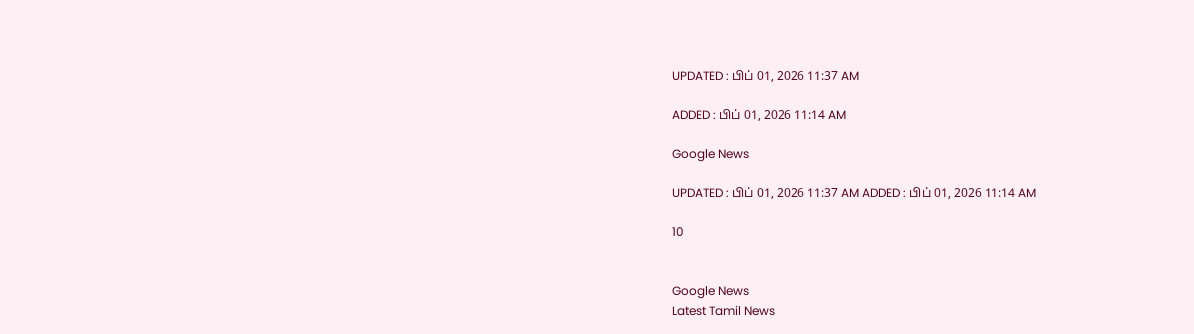UPDATED : பிப் 01, 2026 11:37 AM

ADDED : பிப் 01, 2026 11:14 AM

Google News

UPDATED : பிப் 01, 2026 11:37 AM ADDED : பிப் 01, 2026 11:14 AM

10


Google News
Latest Tamil News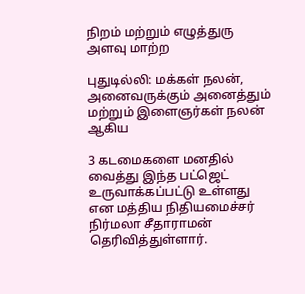நிறம் மற்றும் எழுத்துரு அளவு மாற்ற

புதுடில்லி: மக்கள் நலன், அனைவருக்கும் அனைத்தும் மற்றும் இளைஞர்கள் நலன் ஆகிய

3 கடமைகளை மனதில் வைத்து இந்த பட்ஜெட் உருவாக்கப்பட்டு உள்ளது என மத்திய நிதியமைச்சர் நிர்மலா சீதாராமன் தெரிவித்துள்ளார்.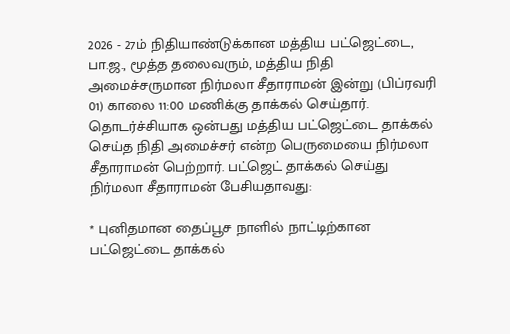2026 - 27ம் நிதியாண்டுக்கான மத்திய பட்ஜெட்டை, பா.ஜ., மூத்த தலைவரும், மத்திய நிதி அமைச்சருமான நிர்மலா சீதாராமன் இன்று (பிப்ரவரி 01) காலை 11:00 மணிக்கு தாக்கல் செய்தார். தொடர்ச்சியாக ஒன்பது மத்திய பட்ஜெட்டை தாக்கல் செய்த நிதி அமைச்சர் என்ற பெருமையை நிர்மலா சீதாராமன் பெற்றார். பட்ஜெட் தாக்கல் செய்து நிர்மலா சீதாராமன் பேசியதாவது:

* புனிதமான தைப்பூச நாளில் நாட்டிற்கான பட்ஜெட்டை தாக்கல்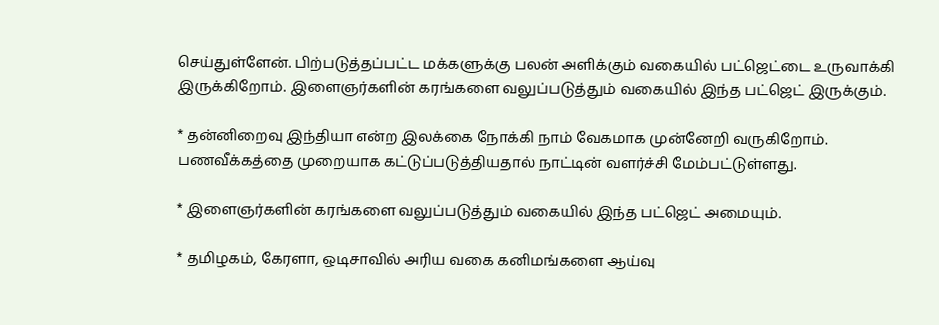செய்துள்ளேன். பிற்படுத்தப்பட்ட மக்களுக்கு பலன் அளிக்கும் வகையில் பட்ஜெட்டை உருவாக்கி இருக்கிறோம். இளைஞர்களின் கரங்களை வலுப்படுத்தும் வகையில் இந்த பட்ஜெட் இருக்கும்.

* தன்னிறைவு இந்தியா என்ற இலக்கை நோக்கி நாம் வேகமாக முன்னேறி வருகிறோம். பணவீக்கத்தை முறையாக கட்டுப்படுத்தியதால் நாட்டின் வளர்ச்சி மேம்பட்டுள்ளது.

* இளைஞர்களின் கரங்களை வலுப்படுத்தும் வகையில் இந்த பட்ஜெட் அமையும்.

* தமிழகம், கேரளா, ஒடிசாவில் அரிய வகை கனிமங்களை ஆய்வு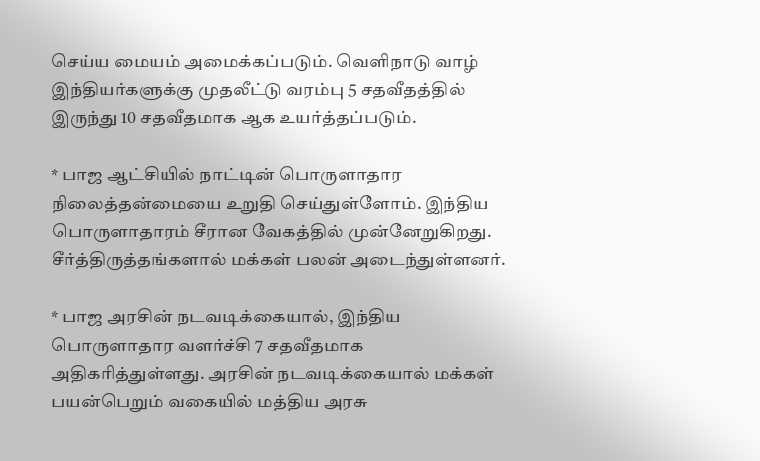செய்ய மையம் அமைக்கப்படும். வெளிநாடு வாழ் இந்தியர்களுக்கு முதலீட்டு வரம்பு 5 சதவீதத்தில் இருந்து 10 சதவீதமாக ஆக உயர்த்தப்படும்.

* பாஜ ஆட்சியில் நாட்டின் பொருளாதார நிலைத்தன்மையை உறுதி செய்துள்ளோம். இந்திய பொருளாதாரம் சீரான வேகத்தில் முன்னேறுகிறது. சீர்த்திருத்தங்களால் மக்கள் பலன் அடைந்துள்ளனர்.

* பாஜ அரசின் நடவடிக்கையால், இந்திய பொருளாதார வளர்ச்சி 7 சதவீதமாக அதிகரித்துள்ளது. அரசின் நடவடிக்கையால் மக்கள் பயன்பெறும் வகையில் மத்திய அரசு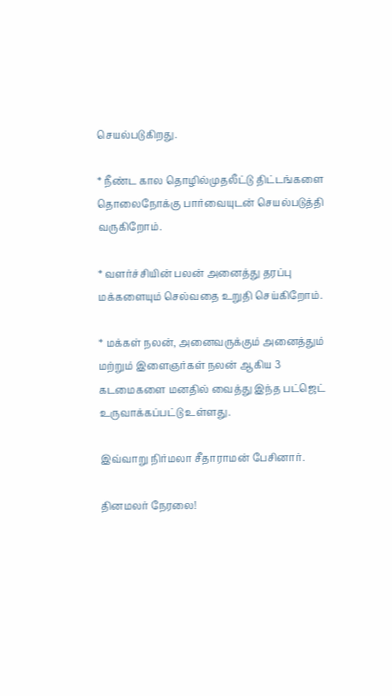செயல்படுகிறது.

* நீண்ட கால தொழில்முதலீட்டு திட்டங்களை தொலைநோக்கு பார்வையுடன் செயல்படுத்தி வருகிறோம்.

* வளர்ச்சியின் பலன் அனைத்து தரப்பு மக்களையும் செல்வதை உறுதி செய்கிறோம்.

* மக்கள் நலன், அனைவருக்கும் அனைத்தும் மற்றும் இளைஞர்கள் நலன் ஆகிய 3 கடமைகளை மனதில் வைத்து இந்த பட்ஜெட் உருவாக்கப்பட்டு உள்ளது.

இவ்வாறு நிர்மலா சீதாராமன் பேசினார்.

தினமலர் நேரலை!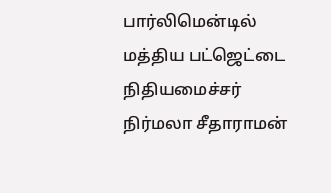பார்லிமென்டில் மத்திய பட்ஜெட்டை நிதியமைச்சர் நிர்மலா சீதாராமன்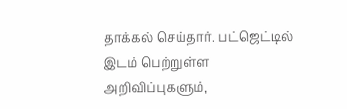தாக்கல் செய்தார். பட்ஜெட்டில் இடம் பெற்றுள்ள அறிவிப்புகளும்,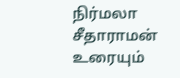நிர்மலா சீதாராமன் உரையும்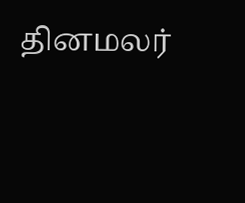தினமலர்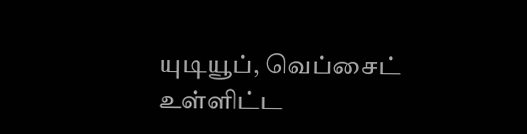யுடியூப், வெப்சைட் உள்ளிட்ட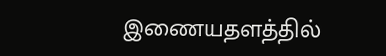இணையதளத்தில்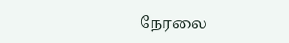நேரலை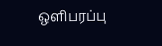ஒளிபரப்பு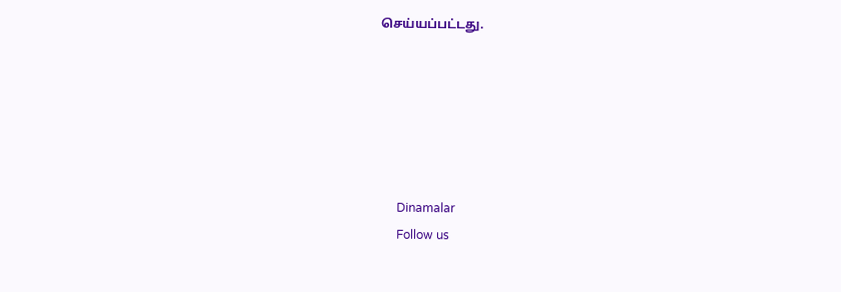செய்யப்பட்டது.






      Dinamalar
      Follow us